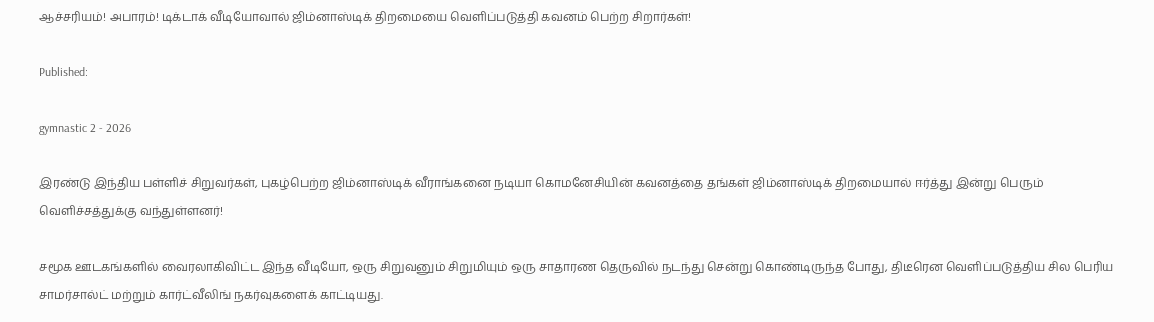ஆச்சரியம்! அபாரம்! டிக்டாக் வீடியோவால் ஜிம்னாஸ்டிக் திறமையை வெளிப்படுத்தி கவனம் பெற்ற சிறார்கள்!

Published:

gymnastic 2 - 2026

இரண்டு இந்திய பள்ளிச் சிறுவர்கள், புகழ்பெற்ற ஜிம்னாஸ்டிக் வீராங்கனை நடியா கொமனேசியின் கவனத்தை தங்கள் ஜிம்னாஸ்டிக் திறமையால் ஈர்த்து இன்று பெரும் வெளிச்சத்துக்கு வந்துள்ளனர்!

சமூக ஊடகங்களில் வைரலாகிவிட்ட இந்த வீடியோ, ஒரு சிறுவனும் சிறுமியும் ஒரு சாதாரண தெருவில் நடந்து சென்று கொண்டிருந்த போது, திடீரென வெளிப்படுத்திய சில பெரிய சாமர்சால்ட் மற்றும் கார்ட்வீலிங் நகர்வுகளைக் காட்டியது.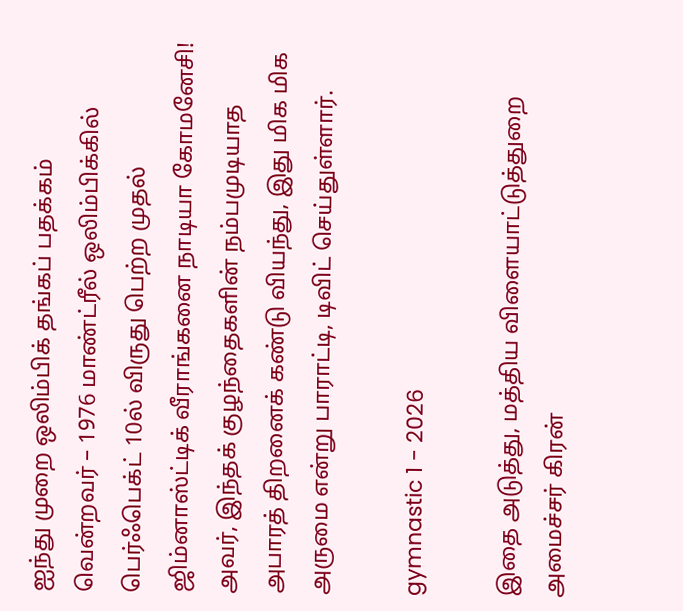ஐந்து முறை ஒலிம்பிக் தங்கப் பதக்கம் வென்றவர் – 1976 மாண்ட்ரீல் ஒலிம்பிக்கில் பெர்ஃபெக்ட் 10ல் விருது பெற்ற முதல் ஜிம்னாஸ்ட்டிக் வீராங்கனை நாடியா கோமனேசி! அவர், இந்தக் குழந்தைகளின் நம்பமுடியாத அபாரத் திறனைக் கண்டு வியந்து, இது மிக மிக அருமை என்று பாராட்டி, டிவிட் செய்துள்ளார்.

gymnastic 1 - 2026

இதை அடுத்து, மத்திய விளையாட்டுத்துறை அமைச்சர் கிரன்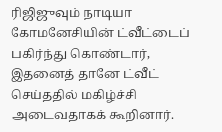ரிஜிஜுவும் நாடியா கோமனேசியின் ட்வீட்டைப் பகிர்ந்து கொண்டார், இதனைத் தானே ட்வீட் செய்ததில் மகிழ்ச்சி அடைவதாகக் கூறினார்.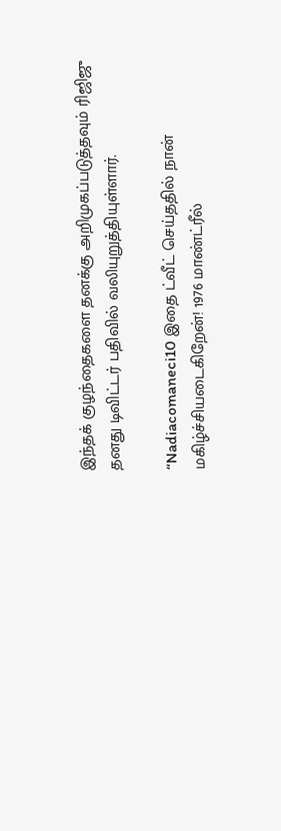இந்தக் குழந்தைகளை தனக்கு அறிமுகப்படுத்தவும் ரிஜிஜு தனது டிவிட்டர் பதிவில் வலியுறுத்தியுள்ளார்.

“Nadiacomaneci10 இதை ட்வீட் செய்ததில் நான் மகிழ்ச்சியடைகிறேன்! 1976 மாண்ட்ரீல்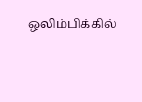ஒலிம்பிக்கில்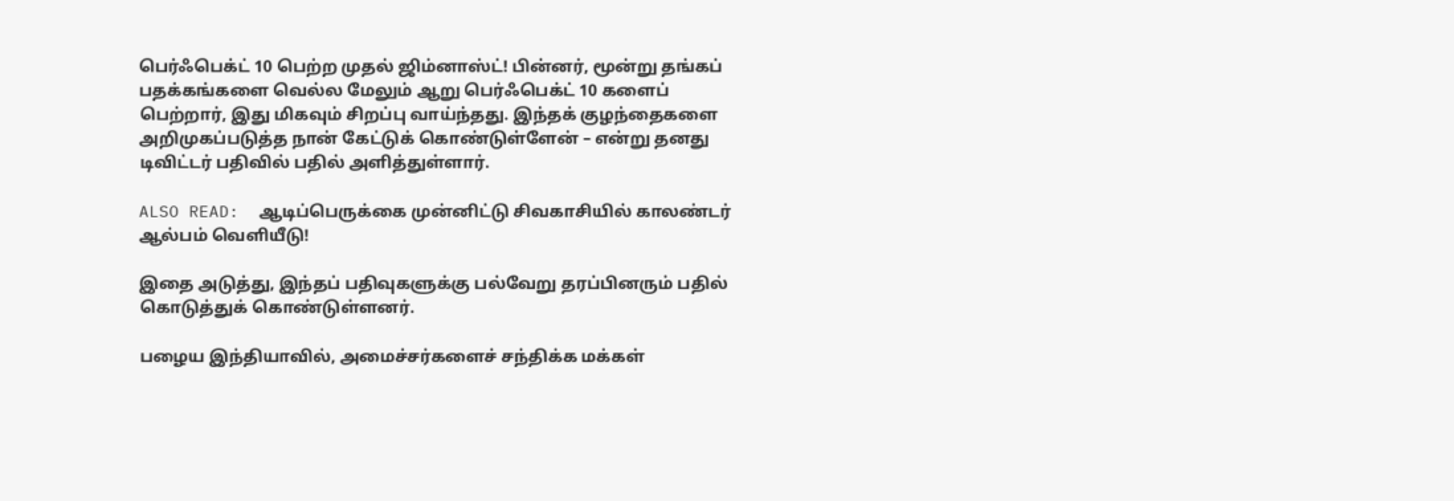பெர்ஃபெக்ட் 10 பெற்ற முதல் ஜிம்னாஸ்ட்! பின்னர், மூன்று தங்கப் பதக்கங்களை வெல்ல மேலும் ஆறு பெர்ஃபெக்ட் 10 களைப் பெற்றார், இது மிகவும் சிறப்பு வாய்ந்தது. இந்தக் குழந்தைகளை அறிமுகப்படுத்த நான் கேட்டுக் கொண்டுள்ளேன் – என்று தனது டிவிட்டர் பதிவில் பதில் அளித்துள்ளார்.

ALSO READ:  ஆடிப்பெருக்கை முன்னிட்டு சிவகாசியில் காலண்டர் ஆல்பம் வெளியீடு!

இதை அடுத்து, இந்தப் பதிவுகளுக்கு பல்வேறு தரப்பினரும் பதில் கொடுத்துக் கொண்டுள்ளனர்.

பழைய இந்தியாவில், அமைச்சர்களைச் சந்திக்க மக்கள்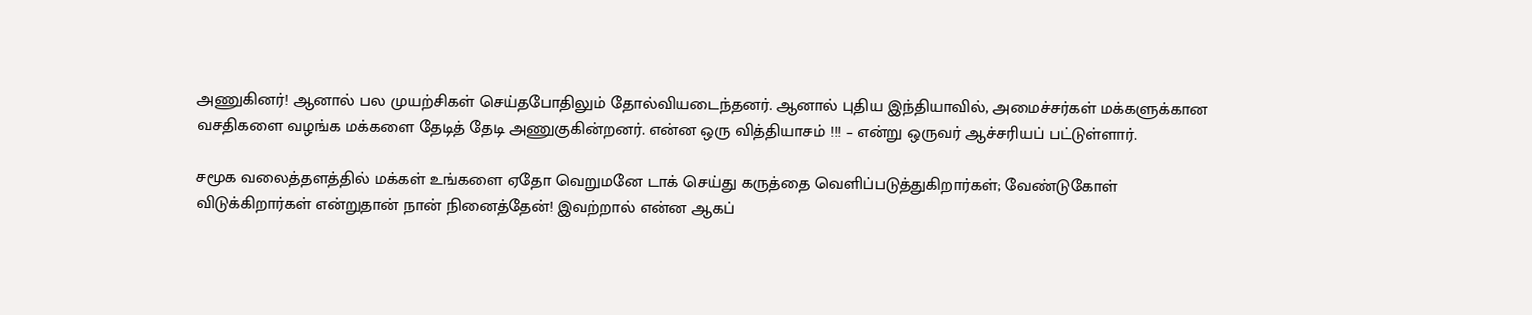அணுகினர்! ஆனால் பல முயற்சிகள் செய்தபோதிலும் தோல்வியடைந்தனர். ஆனால் புதிய இந்தியாவில், அமைச்சர்கள் மக்களுக்கான வசதிகளை வழங்க மக்களை தேடித் தேடி அணுகுகின்றனர். என்ன ஒரு வித்தியாசம் !!! – என்று ஒருவர் ஆச்சரியப் பட்டுள்ளார்.

சமூக வலைத்தளத்தில் மக்கள் உங்களை ஏதோ வெறுமனே டாக் செய்து கருத்தை வெளிப்படுத்துகிறார்கள்; வேண்டுகோள் விடுக்கிறார்கள் என்றுதான் நான் நினைத்தேன்! இவற்றால் என்ன ஆகப்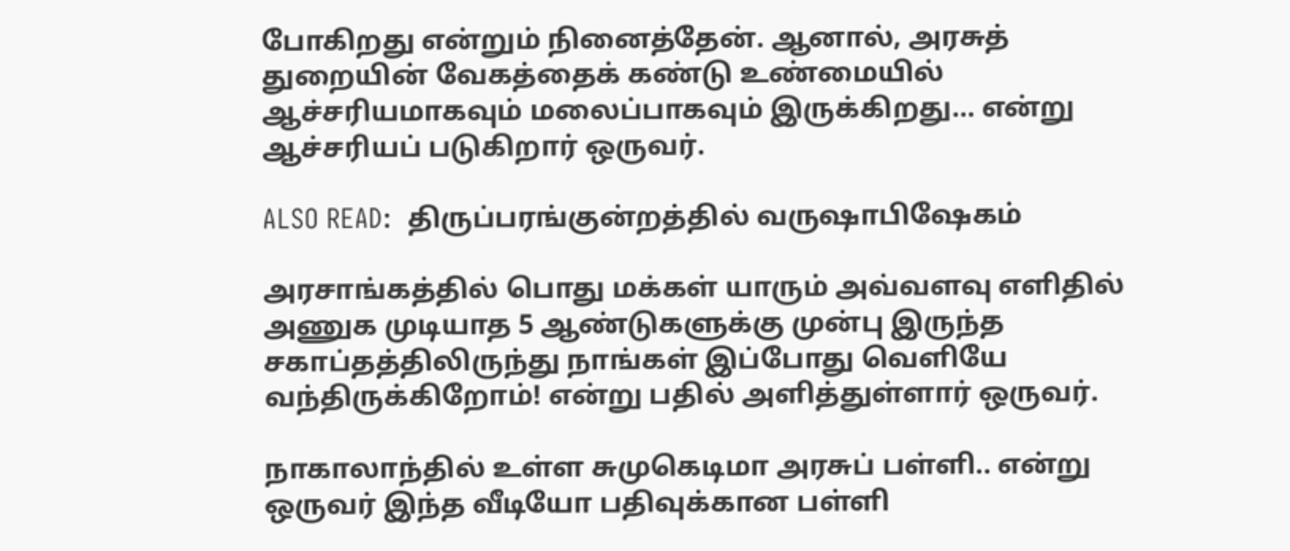போகிறது என்றும் நினைத்தேன். ஆனால், அரசுத் துறையின் வேகத்தைக் கண்டு உண்மையில் ஆச்சரியமாகவும் மலைப்பாகவும் இருக்கிறது… என்று ஆச்சரியப் படுகிறார் ஒருவர்.

ALSO READ:  திருப்பரங்குன்றத்தில் வருஷாபிஷேகம்

அரசாங்கத்தில் பொது மக்கள் யாரும் அவ்வளவு எளிதில் அணுக முடியாத 5 ஆண்டுகளுக்கு முன்பு இருந்த சகாப்தத்திலிருந்து நாங்கள் இப்போது வெளியே வந்திருக்கிறோம்! என்று பதில் அளித்துள்ளார் ஒருவர்.

நாகாலாந்தில் உள்ள சுமுகெடிமா அரசுப் பள்ளி.. என்று ஒருவர் இந்த வீடியோ பதிவுக்கான பள்ளி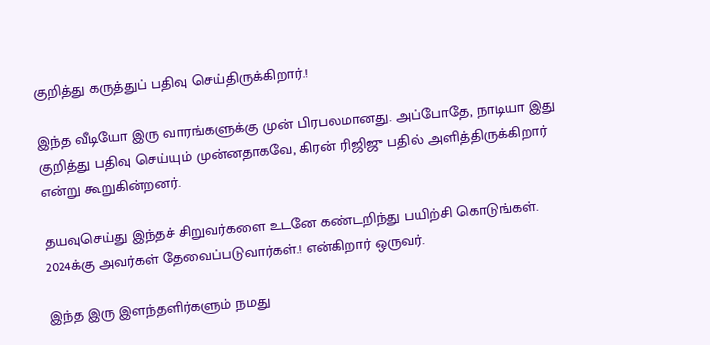குறித்து கருத்துப் பதிவு செய்திருக்கிறார்.!

இந்த வீடியோ இரு வாரங்களுக்கு முன் பிரபலமானது. அப்போதே, நாடியா இது குறித்து பதிவு செய்யும் முன்னதாகவே, கிரன் ரிஜிஜு பதில் அளித்திருக்கிறார் என்று கூறுகின்றனர்.

தயவுசெய்து இந்தச் சிறுவர்களை உடனே கண்டறிந்து பயிற்சி கொடுங்கள். 2024க்கு அவர்கள் தேவைப்படுவார்கள்.! என்கிறார் ஒருவர்.

இந்த இரு இளந்தளிர்களும் நமது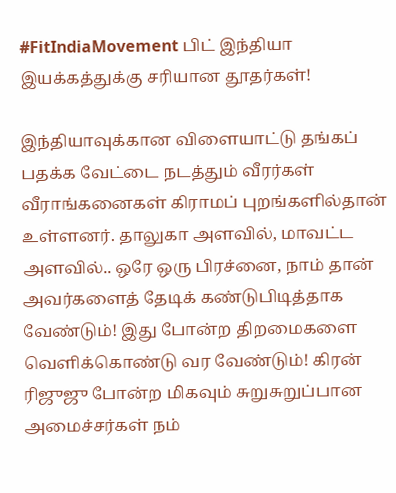#FitIndiaMovement பிட் இந்தியா இயக்கத்துக்கு சரியான தூதர்கள்!

இந்தியாவுக்கான விளையாட்டு தங்கப் பதக்க வேட்டை நடத்தும் வீரர்கள் வீராங்கனைகள் கிராமப் புறங்களில்தான் உள்ளனர். தாலுகா அளவில், மாவட்ட அளவில்.. ஒரே ஒரு பிரச்னை, நாம் தான் அவர்களைத் தேடிக் கண்டுபிடித்தாக வேண்டும்! இது போன்ற திறமைகளை வெளிக்கொண்டு வர வேண்டும்! கிரன் ரிஜுஜு போன்ற மிகவும் சுறுசுறுப்பான அமைச்சர்கள் நம்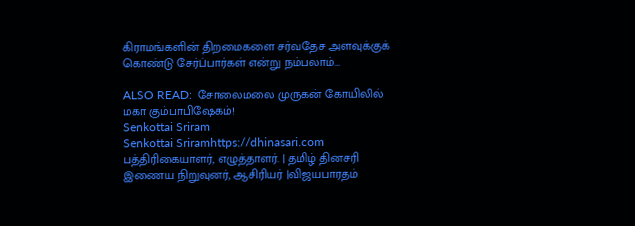கிராமங்களின் திறமைகளை சர்வதேச அளவுக்குக் கொண்டு சேர்ப்பார்கள் என்று நம்பலாம்…

ALSO READ:  சோலைமலை முருகன் கோயிலில் மகா கும்பாபிஷேகம்!
Senkottai Sriram
Senkottai Sriramhttps://dhinasari.com
பத்திரிகையாளர், எழுத்தாளர். | தமிழ் தினசரி இணைய நிறுவுனர், ஆசிரியர் |விஜயபாரதம்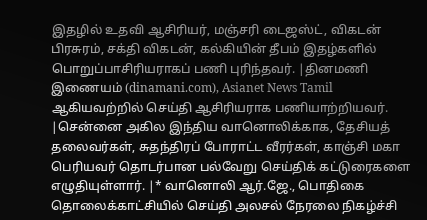இதழில் உதவி ஆசிரியர், மஞ்சரி டைஜஸ்ட், விகடன் பிரசுரம், சக்தி விகடன், கல்கியின் தீபம் இதழ்களில் பொறுப்பாசிரியராகப் பணி புரிந்தவர். |தினமணி இணையம் (dinamani.com), Asianet News Tamil ஆகியவற்றில் செய்தி ஆசிரியராக பணியாற்றியவர். |சென்னை அகில இந்திய வானொலிக்காக, தேசியத் தலைவர்கள், சுதந்திரப் போராட்ட வீரர்கள், காஞ்சி மகா பெரியவர் தொடர்பான பல்வேறு செய்திக் கட்டுரைகளை எழுதியுள்ளார். |* வானொலி ஆர்.ஜே., பொதிகை தொலைக்காட்சியில் செய்தி அலசல் நேரலை நிகழ்ச்சி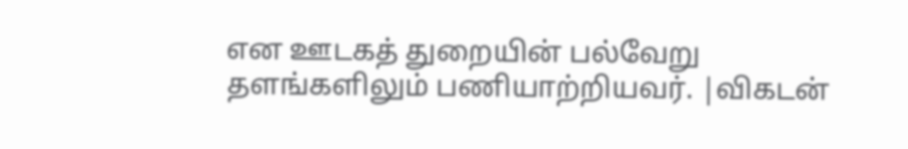என ஊடகத் துறையின் பல்வேறு தளங்களிலும் பணியாற்றியவர். |விகடன்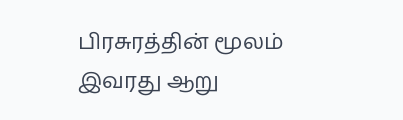பிரசுரத்தின் மூலம் இவரது ஆறு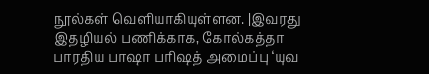நூல்கள் வெளியாகியுள்ளன. |இவரது இதழியல் பணிக்காக, கோல்கத்தா பாரதிய பாஷா பரிஷத் அமைப்பு ‘யுவ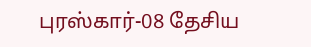புரஸ்கார்-08 தேசிய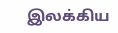இலக்கிய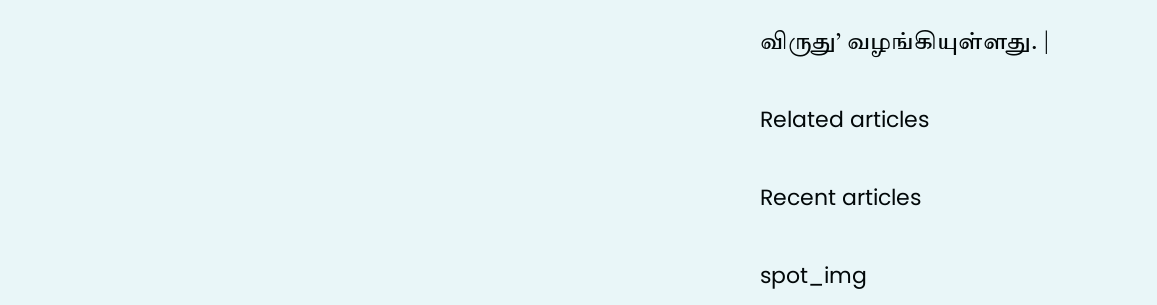விருது’ வழங்கியுள்ளது. |

Related articles

Recent articles

spot_img